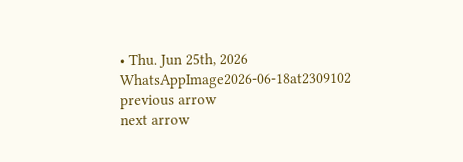• Thu. Jun 25th, 2026
WhatsAppImage2026-06-18at2309102
previous arrow
next arrow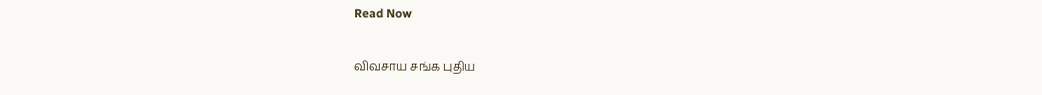Read Now

விவசாய சங்க புதிய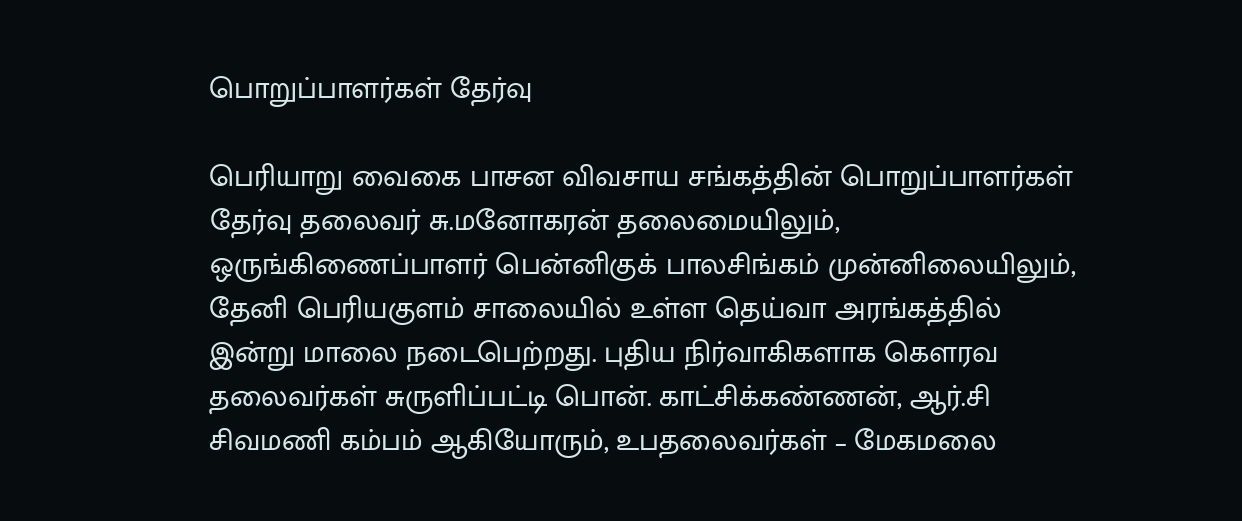பொறுப்பாளர்கள் தேர்வு

பெரியாறு வைகை பாசன விவசாய சங்கத்தின் பொறுப்பாளர்கள் தேர்வு தலைவர் சு.மனோகரன் தலைமையிலும், ஒருங்கிணைப்பாளர் பென்னிகுக் பாலசிங்கம் முன்னிலையிலும், தேனி பெரியகுளம் சாலையில் உள்ள தெய்வா அரங்கத்தில் இன்று மாலை நடைபெற்றது. புதிய நிர்வாகிகளாக கௌரவ தலைவர்கள் சுருளிப்பட்டி பொன். காட்சிக்கண்ணன், ஆர்.சி சிவமணி கம்பம் ஆகியோரும், உபதலைவர்கள் – மேகமலை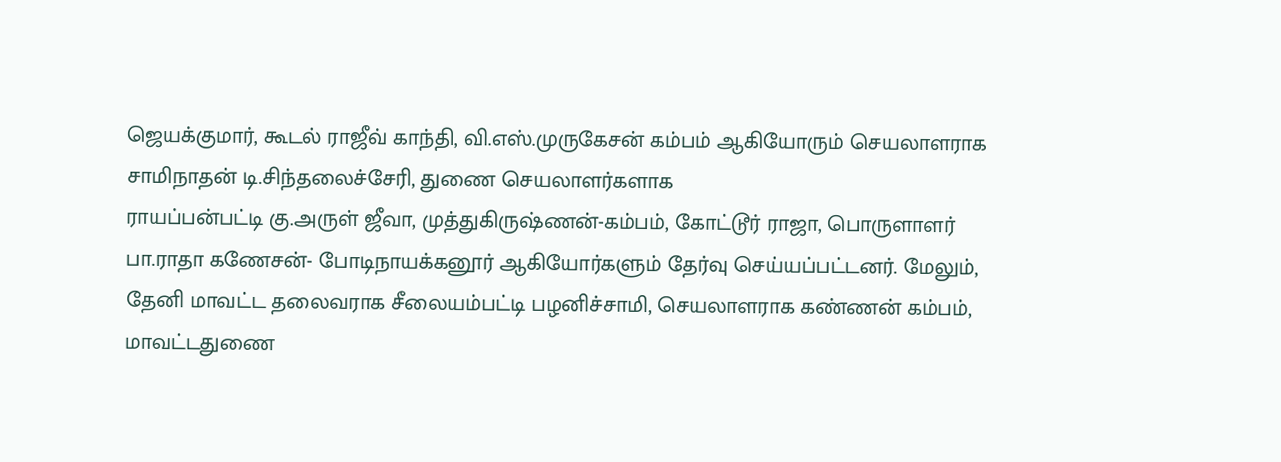ஜெயக்குமார், கூடல் ராஜீவ் காந்தி, வி.எஸ்.முருகேசன் கம்பம் ஆகியோரும் செயலாளராக சாமிநாதன் டி.சிந்தலைச்சேரி, துணை செயலாளர்களாக
ராயப்பன்பட்டி கு.அருள் ஜீவா, முத்துகிருஷ்ணன்-கம்பம், கோட்டூர் ராஜா, பொருளாளர்
பா.ராதா கணேசன்- போடிநாயக்கனூர் ஆகியோர்களும் தேர்வு செய்யப்பட்டனர். மேலும், தேனி மாவட்ட தலைவராக சீலையம்பட்டி பழனிச்சாமி, செயலாளராக கண்ணன் கம்பம், மாவட்டதுணை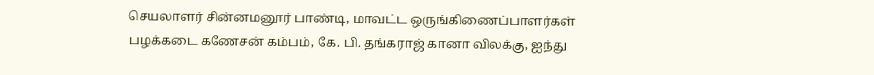செயலாளர் சின்னமனூர் பாண்டி, மாவட்ட ஒருங்கிணைப்பாளர்கள் பழக்கடை கணேசன் கம்பம், கே. பி. தங்கராஜ் கானா விலக்கு, ஐந்து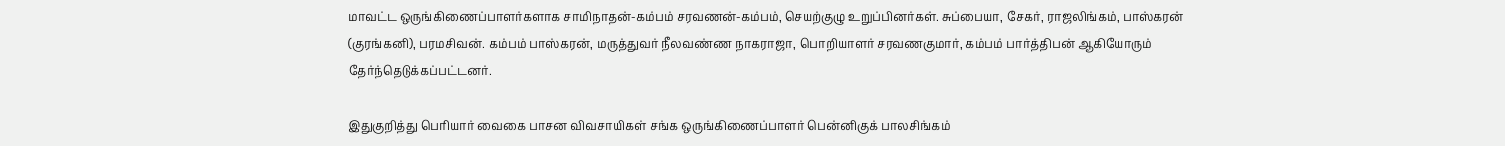மாவட்ட ஒருங்கிணைப்பாளர்களாக சாமிநாதன்-கம்பம் சரவணன்-கம்பம், செயற்குழு உறுப்பினர்கள். சுப்பையா, சேகர், ராஜலிங்கம், பாஸ்கரன் (குரங்கனி), பரமசிவன். கம்பம் பாஸ்கரன், மருத்துவர் நீலவண்ண நாகராஜா, பொறியாளர் சரவணகுமார், கம்பம் பார்த்திபன் ஆகியோரும் தேர்ந்தெடுக்கப்பட்டனர்.

இதுகுறித்து பெரியார் வைகை பாசன விவசாயிகள் சங்க ஒருங்கிணைப்பாளர் பென்னிகுக் பாலசிங்கம்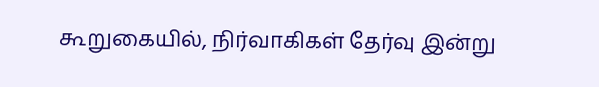கூறுகையில், நிர்வாகிகள் தேர்வு இன்று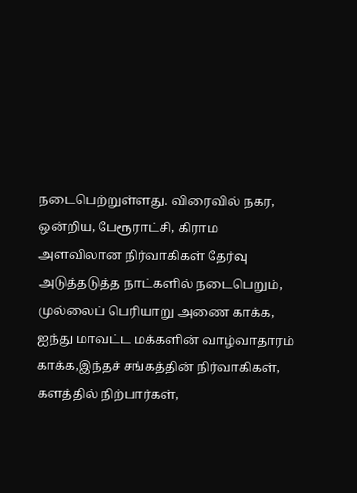நடைபெற்றுள்ளது. விரைவில் நகர, ஒன்றிய, பேரூராட்சி, கிராம அளவிலான நிர்வாகிகள் தேர்வு அடுத்தடுத்த நாட்களில் நடைபெறும், முல்லைப் பெரியாறு அணை காக்க, ஐந்து மாவட்ட மக்களின் வாழ்வாதாரம் காக்க,இந்தச் சங்கத்தின் நிர்வாகிகள், களத்தில் நிற்பார்கள்,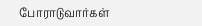போராடுவார்கள்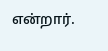என்றார்.